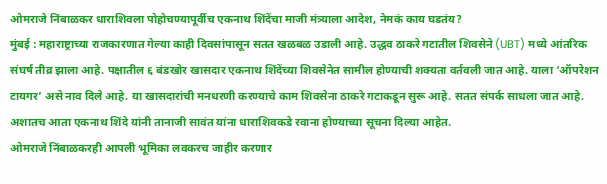ओमराजे निंबाळकर धाराशिवला पोहोचण्यापूर्वीच एकनाथ शिंदेंचा माजी मंत्र्याला आदेश, नेमकं काय घडतंय?
मुंबई : महाराष्ट्राच्या राजकारणात गेल्या काही दिवसांपासून सतत खळबळ उडाली आहे. उद्धव ठाकरे गटातील शिवसेने (UBT) मध्ये आंतरिक संघर्ष तीव्र झाला आहे. पक्षातील ६ बंडखोर खासदार एकनाथ शिंदेंच्या शिवसेनेत सामील होण्याची शक्यता वर्तवली जात आहे. याला ‘ऑपरेशन टायगर’ असे नाव दिले आहे. या खासदारांची मनधरणी करण्याचे काम शिवसेना ठाकरे गटाकडून सुरू आहे. सतत संपर्क साधला जात आहे. अशातच आता एकनाथ शिंदे यांनी तानाजी सावंत यांना धाराशिवकडे रवाना होण्याच्या सूचना दिल्या आहेत.
ओमराजे निंबाळकरही आपली भूमिका लवकरच जाहीर करणार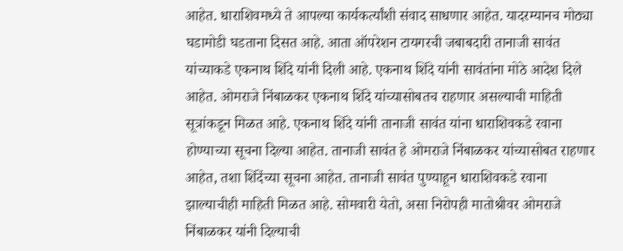आहेत. धाराशिवमध्ये ते आपल्या कार्यकर्त्यांशी संवाद साधणार आहेत. यादरम्यानच मोठ्या घडामोडी घडताना दिसत आहे. आता ऑपरेशन टायगरची जबाबदारी तानाजी सावंत यांच्याकडे एकनाथ शिंदे यांनी दिली आहे. एकनाथ शिंदे यांनी सावंतांना मोठे आदेश दिले आहेत. ओमराजे निंबाळकर एकनाथ शिंदे यांच्यासोबतच राहणार असल्याची माहिती सूत्रांकडून मिळत आहे. एकनाथ शिंदे यांनी तानाजी सावंत यांना धाराशिवकडे रवाना होण्याच्या सूचना दिल्या आहेत. तानाजी सावंत हे ओमराजे निंबाळकर यांच्यासोबत राहणार आहेत, तशा शिंदेंच्या सूचना आहेत. तानाजी सावंत पुण्याहून धाराशिवकडे रवाना झाल्याचीही माहिती मिळत आहे. सोमवारी येतो, असा निरोपही मातोश्रीवर ओमराजे निंबाळकर यांनी दिल्याची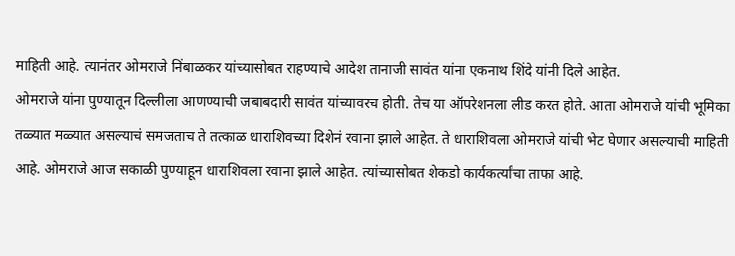माहिती आहे. त्यानंतर ओमराजे निंबाळकर यांच्यासोबत राहण्याचे आदेश तानाजी सावंत यांना एकनाथ शिंदे यांनी दिले आहेत.
ओमराजे यांना पुण्यातून दिल्लीला आणण्याची जबाबदारी सावंत यांच्यावरच होती. तेच या ऑपरेशनला लीड करत होते. आता ओमराजे यांची भूमिका तळ्यात मळ्यात असल्याचं समजताच ते तत्काळ धाराशिवच्या दिशेनं रवाना झाले आहेत. ते धाराशिवला ओमराजे यांची भेट घेणार असल्याची माहिती आहे. ओमराजे आज सकाळी पुण्याहून धाराशिवला रवाना झाले आहेत. त्यांच्यासोबत शेकडो कार्यकर्त्यांचा ताफा आहे.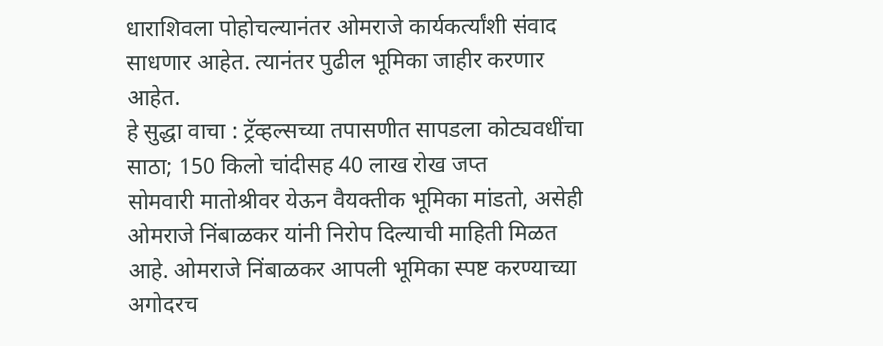धाराशिवला पोहोचल्यानंतर ओमराजे कार्यकर्त्यांशी संवाद साधणार आहेत. त्यानंतर पुढील भूमिका जाहीर करणार आहेत.
हे सुद्धा वाचा : ट्रॅव्हल्सच्या तपासणीत सापडला कोट्यवधींचा साठा; 150 किलो चांदीसह 40 लाख रोख जप्त
सोमवारी मातोश्रीवर येऊन वैयक्तीक भूमिका मांडतो, असेही ओमराजे निंबाळकर यांनी निरोप दिल्याची माहिती मिळत आहे. ओमराजे निंबाळकर आपली भूमिका स्पष्ट करण्याच्या अगोदरच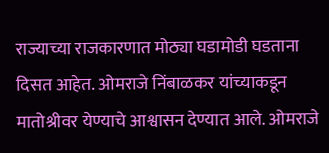राज्याच्या राजकारणात मोठ्या घडामोडी घडताना दिसत आहेत. ओमराजे निंबाळकर यांच्याकडून मातोश्रीवर येण्याचे आश्वासन देण्यात आले. ओमराजे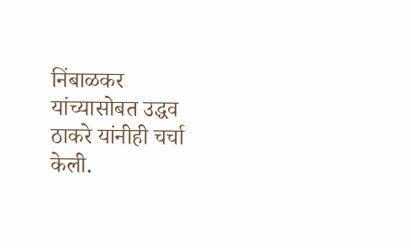निंबाळकर यांच्यासोबत उद्धव ठाकरे यांनीही चर्चा केली.